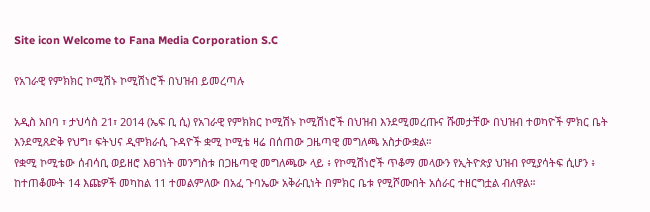Site icon Welcome to Fana Media Corporation S.C

የአገራዊ የምክክር ኮሚሽኑ ኮሚሽነሮች በህዝብ ይመረጣሉ

አዲስ አበባ ፣ ታህሳስ 21፣ 2014 (ኤፍ ቢ ሲ) የአገራዊ የምክክር ኮሚሽኑ ኮሚሽነሮች በህዝብ እንደሚመረጡና ሹመታቸው በህዝብ ተወካዮች ምክር ቤት እንደሚጸድቅ የህግ፣ ፍትህና ዲሞክራሲ ጉዳዮች ቋሚ ኮሚቴ ዛሬ በሰጠው ጋዜጣዊ መግለጫ አስታውቋል።
የቋሚ ኮሚቴው ሰብሳቢ ወይዘሮ እፀገነት መንግስቱ በጋዜጣዊ መግለጫው ላይ ፥ የኮሚሽነሮች ጥቆማ መላውን የኢትዮጵያ ህዝብ የሚያሳትፍ ሲሆን ፥ ከተጠቆሙት 14 እጩዎች መካከል 11 ተመልምለው በአፈ ጉባኤው አቅራቢነት በምክር ቤቱ የሚሾሙበት አሰራር ተዘርግቷል ብለዋል።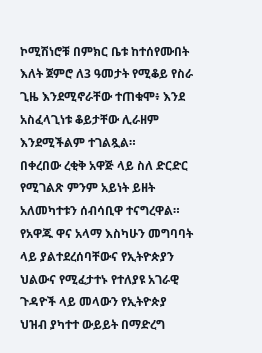ኮሚሽነሮቹ በምክር ቤቱ ከተሰየሙበት እለት ጀምሮ ለ3 ዓመታት የሚቆይ የስራ ጊዜ እንደሚኖራቸው ተጠቁሞ፥ እንደ አስፈላጊነቱ ቆይታቸው ሊራዘም እንደሚችልም ተገልጿል።
በቀረበው ረቂቅ አዋጅ ላይ ስለ ድርድር የሚገልጽ ምንም አይነት ይዘት አለመካተቱን ሰብሳቢዋ ተናግረዋል።
የአዋጁ ዋና አላማ እስካሁን መግባባት ላይ ያልተደረሰባቸውና የኢትዮጵያን ህልውና የሚፈታተኑ የተለያዩ አገራዊ ጉዳዮች ላይ መላውን የኢትዮጵያ ህዝብ ያካተተ ውይይት በማድረግ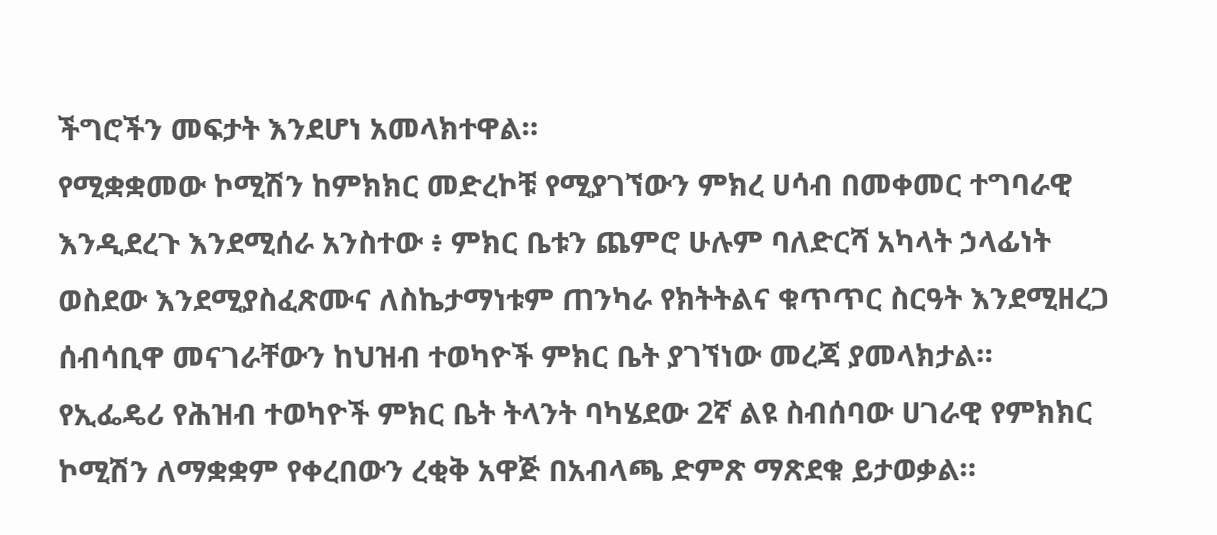ችግሮችን መፍታት እንደሆነ አመላክተዋል።
የሚቋቋመው ኮሚሽን ከምክክር መድረኮቹ የሚያገኘውን ምክረ ሀሳብ በመቀመር ተግባራዊ እንዲደረጉ እንደሚሰራ አንስተው ፥ ምክር ቤቱን ጨምሮ ሁሉም ባለድርሻ አካላት ኃላፊነት ወስደው እንደሚያስፈጽሙና ለስኬታማነቱም ጠንካራ የክትትልና ቁጥጥር ስርዓት እንደሚዘረጋ ሰብሳቢዋ መናገራቸውን ከህዝብ ተወካዮች ምክር ቤት ያገኘነው መረጃ ያመላክታል።
የኢፌዴሪ የሕዝብ ተወካዮች ምክር ቤት ትላንት ባካሄደው 2ኛ ልዩ ስብሰባው ሀገራዊ የምክክር ኮሚሽን ለማቋቋም የቀረበውን ረቂቅ አዋጅ በአብላጫ ድምጽ ማጽደቁ ይታወቃል።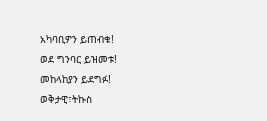አካባቢዎን ይጠብቁ!
ወደ ግንባር ይዝመቱ!
መከላከያን ይደግፉ!
ወቅታዊ፣ትኩስ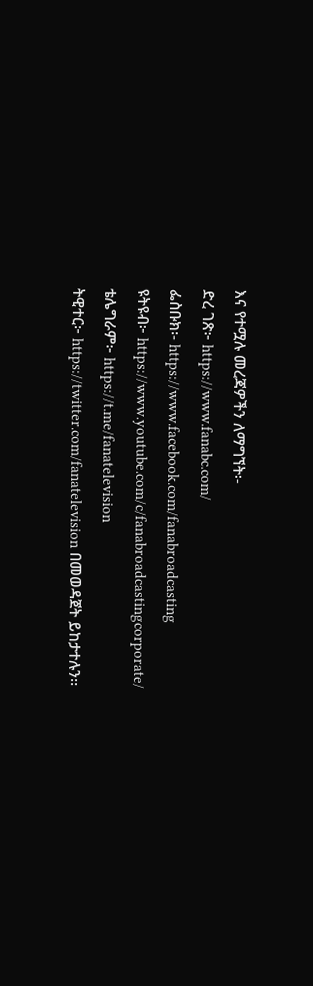እና የተሟሉ መረጃዎችን ለማግኘት፡-
ድረ ገጽ፦ https://www.fanabc.com/
ፌስቡክ፡- https://www.facebook.com/fanabroadcasting
ዩትዩብ፦ https://www.youtube.com/c/fanabroadcastingcorporate/
ቴሌግራም፦ https://t.me/fanatelevision
ትዊተር፦ https://twitter.com/fanatelevision በመወዳጀት ይከታተሉን፡፡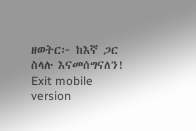ዘወትር፦ ከእኛ ጋር ስላሉ እናመሰግናለን!
Exit mobile version